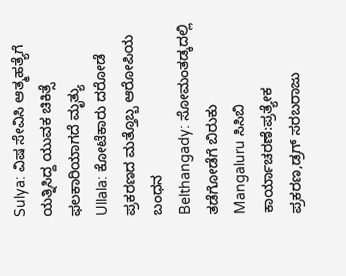Sulya: ವಿಷ ಸೇವಿಸಿ ಆತ್ಮಹತ್ಯೆಗೆ ಯತ್ನಿಸಿದ್ದ ಯುವಕ ಚಿಕಿತ್ಸೆ ಫಲಕಾರಿಯಾಗದೆ ಮೃತ್ಯು
Ullala: ಕೋಟೆಕಾರು ದರೋಡೆ ಪ್ರಕರಣದ ಮತ್ತೊಬ್ಬ ಆರೋಪಿಯ ಬಂಧನ
Belthangady: ಸೋಮಂತಡ್ಕದಲ್ಲಿ ತಡೆಗೋಡೆಗೆ ಬಿರುಕು
Mangaluru ಸಿಸಿಬಿ ಕಾರ್ಯಾಚರಣೆ:ಪ್ರತ್ಯೇಕ ಪ್ರಕರಣ,ಡ್ರಗ್ ಸರಬರಾಜು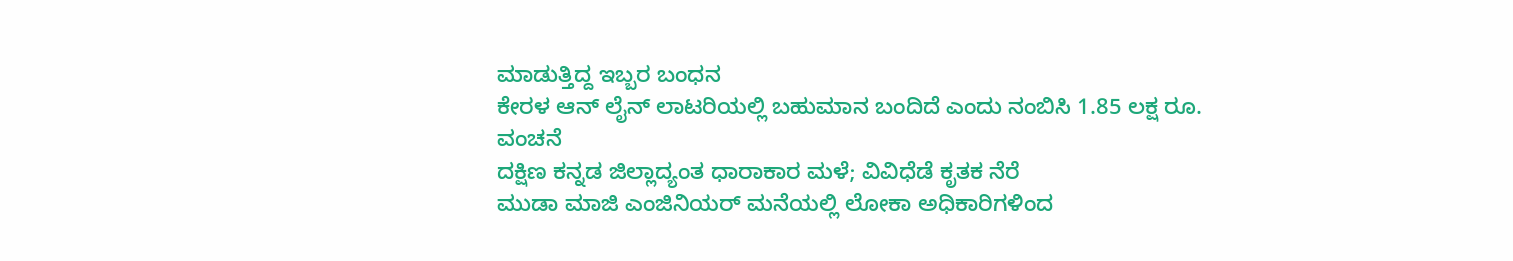ಮಾಡುತ್ತಿದ್ದ ಇಬ್ಬರ ಬಂಧನ
ಕೇರಳ ಆನ್ ಲೈನ್ ಲಾಟರಿಯಲ್ಲಿ ಬಹುಮಾನ ಬಂದಿದೆ ಎಂದು ನಂಬಿಸಿ 1.85 ಲಕ್ಷ ರೂ. ವಂಚನೆ
ದಕ್ಷಿಣ ಕನ್ನಡ ಜಿಲ್ಲಾದ್ಯಂತ ಧಾರಾಕಾರ ಮಳೆ; ವಿವಿಧೆಡೆ ಕೃತಕ ನೆರೆ
ಮುಡಾ ಮಾಜಿ ಎಂಜಿನಿಯರ್ ಮನೆಯಲ್ಲಿ ಲೋಕಾ ಅಧಿಕಾರಿಗಳಿಂದ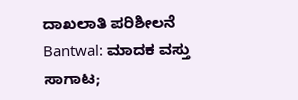ದಾಖಲಾತಿ ಪರಿಶೀಲನೆ
Bantwal: ಮಾದಕ ವಸ್ತು ಸಾಗಾಟ;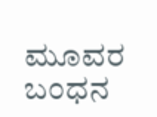ಮೂವರ ಬಂಧನ